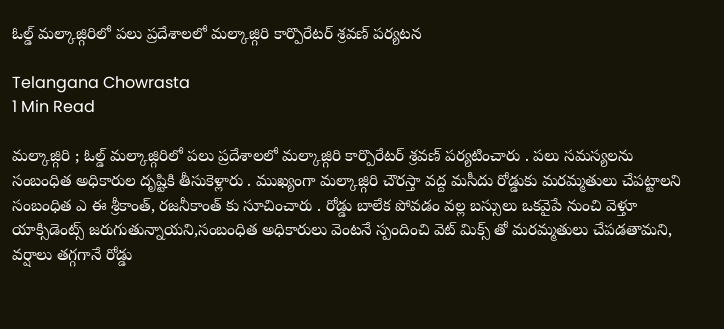ఓల్డ్ మల్కాజ్గిరిలో పలు ప్రదేశాలలో మల్కాజ్గిరి కార్పొరేటర్ శ్రవణ్ పర్యటన

Telangana Chowrasta
1 Min Read

మల్కాజ్గిరి ; ఓల్డ్ మల్కాజ్గిరిలో పలు ప్రదేశాలలో మల్కాజ్గిరి కార్పొరేటర్ శ్రవణ్ పర్యటించారు . పలు సమస్యలను సంబంధిత అధికారుల దృష్టికి తీసుకెళ్లారు . ముఖ్యంగా మల్కాజ్గిరి చౌరస్తా వద్ద మసీదు రోడ్డుకు మరమ్మతులు చేపట్టాలని సంబంధిత ఎ ఈ శ్రీకాంత్, రజనీకాంత్ కు సూచించారు . రోడ్డు బాలేక పోవడం వల్ల బస్సులు ఒకవైపే నుంచి వెళ్తూ యాక్సిడెంట్స్ జరుగుతున్నాయని,సంబంధిత అధికారులు వెంటనే స్పందించి వెట్ మిక్స్ తో మరమ్మతులు చేపడతామని, వర్షాలు తగ్గగానే రోడ్డు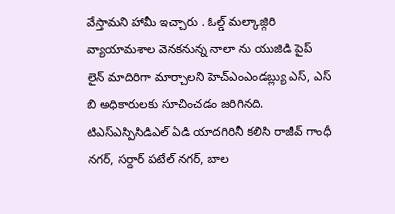వేస్తామని హామీ ఇచ్చారు . ఓల్డ్ మల్కాజ్గిరి వ్యాయామశాల వెనకనున్న నాలా ను యుజిడి పైప్ లైన్ మాదిరిగా మార్చాలని హెచ్ఎంఎండబ్ల్యు ఎస్, ఎస్ బి అధికారులకు సూచించడం జరిగినది. టిఎస్ఎస్పిసిడిఎల్ ఏడి యాదగిరినీ కలిసి రాజీవ్ గాంధీ నగర్, సర్దార్ పటేల్ నగర్, బాల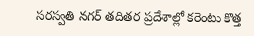సరస్వతి నగర్ తదితర ప్రదేశాల్లో కరెంటు కొత్త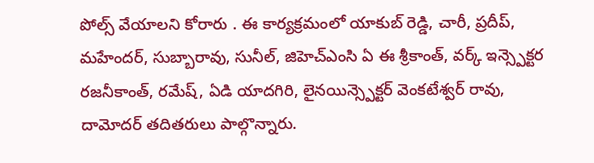పోల్స్ వేయాలని కోరారు . ఈ కార్యక్రమంలో యాకుబ్ రెడ్డి, చారీ, ప్రదీప్, మహేందర్, సుబ్బారావు, సునీల్, జిహెచ్ఎంసి ఏ ఈ శ్రీకాంత్, వర్క్ ఇన్స్పెక్టర రజనీకాంత్, రమేష్, ఏడి యాదగిరి, లైనయిన్స్పెక్టర్ వెంకటేశ్వర్ రావు, దామోదర్ తదితరులు పాల్గొన్నారు.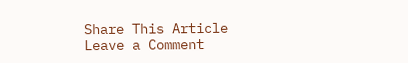Share This Article
Leave a Comment